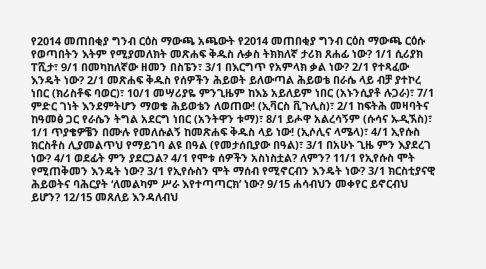የ2014 መጠበቂያ ግንብ ርዕስ ማውጫ አጫውት የ2014 መጠበቂያ ግንብ ርዕስ ማውጫ ርዕሱ የወጣበትን እትም የሚያመለክት መጽሐፍ ቅዱስ ሉቃስ ትክክለኛ ታሪክ ጸሐፊ ነው? 1/1 ሲሪያክ ፐሺታ፣ 9/1 በመካከለኛው ዘመን በስፔን፣ 3/1 በእርግጥ የአምላክ ቃል ነው? 2/1 የተጻፈው እንዴት ነው? 2/1 መጽሐፍ ቅዱስ የሰዎችን ሕይወት ይለውጣል ሕይወቴ በራሴ ላይ ብቻ ያተኮረ ነበር (ክሪስቶፍ ባወር)፣ 10/1 መሣሪያዬ ምንጊዜም ከእኔ አይለይም ነበር (አኑንሲያቶ ሉጋራ)፣ 7/1 ምድር ገነት እንደምትሆን ማወቄ ሕይወቴን ለወጠው! (ኢቫርስ ቪጉሊስ)፣ 2/1 ከፍትሕ መዛባትና ከዓመፅ ጋር የራሴን ትግል አደርግ ነበር (አንትዋን ቱማ)፣ 8/1 ይሖዋ አልረሳኝም (ሱሳና ኡዲኧስ)፣ 1/1 ጥያቄዎቼን በሙሉ የመለሱልኝ ከመጽሐፍ ቅዱስ ላይ ነው! (ኢሶሊና ላሜላ)፣ 4/1 ኢየሱስ ክርስቶስ ሊያመልጥህ የማይገባ ልዩ በዓል (የመታሰቢያው በዓል)፣ 3/1 በአሁኑ ጊዜ ምን እያደረገ ነው? 4/1 ወደፊት ምን ያደርጋል? 4/1 የሞቱ ሰዎችን አስነስቷል? ለምን? 11/1 የኢየሱስ ሞት የሚጠቅመን እንዴት ነው? 3/1 የኢየሱስን ሞት ማሰብ የሚኖርብን እንዴት ነው? 3/1 ክርስቲያናዊ ሕይወትና ባሕርያት ‘ለመልካም ሥራ እየተጣጣርክ’ ነው? 9/15 ሐሳብህን መቀየር ይኖርብህ ይሆን? 12/15 መጸለይ እንዳለብህ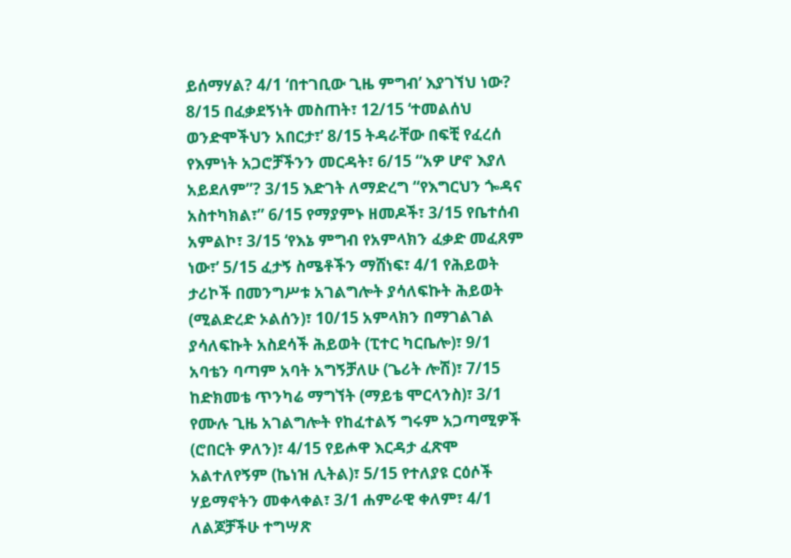ይሰማሃል? 4/1 ‘በተገቢው ጊዜ ምግብ’ እያገኘህ ነው? 8/15 በፈቃደኝነት መስጠት፣ 12/15 ‘ተመልሰህ ወንድሞችህን አበርታ፣’ 8/15 ትዳራቸው በፍቺ የፈረሰ የእምነት አጋሮቻችንን መርዳት፣ 6/15 “አዎ ሆኖ እያለ አይደለም”? 3/15 እድገት ለማድረግ “የእግርህን ጐዳና አስተካክል፣” 6/15 የማያምኑ ዘመዶች፣ 3/15 የቤተሰብ አምልኮ፣ 3/15 ‘የእኔ ምግብ የአምላክን ፈቃድ መፈጸም ነው፣’ 5/15 ፈታኝ ስሜቶችን ማሸነፍ፣ 4/1 የሕይወት ታሪኮች በመንግሥቱ አገልግሎት ያሳለፍኩት ሕይወት (ሚልድረድ ኦልሰን)፣ 10/15 አምላክን በማገልገል ያሳለፍኩት አስደሳች ሕይወት (ፒተር ካርቤሎ)፣ 9/1 አባቴን ባጣም አባት አግኝቻለሁ (ጌሪት ሎሽ)፣ 7/15 ከድክመቴ ጥንካሬ ማግኘት (ማይቴ ሞርላንስ)፣ 3/1 የሙሉ ጊዜ አገልግሎት የከፈተልኝ ግሩም አጋጣሚዎች (ሮበርት ዎለን)፣ 4/15 የይሖዋ እርዳታ ፈጽሞ አልተለየኝም (ኬነዝ ሊትል)፣ 5/15 የተለያዩ ርዕሶች ሃይማኖትን መቀላቀል፣ 3/1 ሐምራዊ ቀለም፣ 4/1 ለልጆቻችሁ ተግሣጽ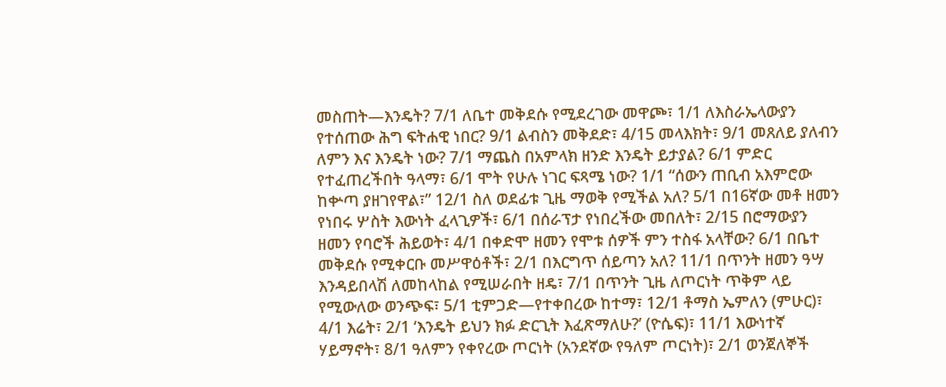መስጠት—እንዴት? 7/1 ለቤተ መቅደሱ የሚደረገው መዋጮ፣ 1/1 ለእስራኤላውያን የተሰጠው ሕግ ፍትሐዊ ነበር? 9/1 ልብስን መቅደድ፣ 4/15 መላእክት፣ 9/1 መጸለይ ያለብን ለምን እና እንዴት ነው? 7/1 ማጨስ በአምላክ ዘንድ እንዴት ይታያል? 6/1 ምድር የተፈጠረችበት ዓላማ፣ 6/1 ሞት የሁሉ ነገር ፍጻሜ ነው? 1/1 “ሰውን ጠቢብ አእምሮው ከቍጣ ያዘገየዋል፣” 12/1 ስለ ወደፊቱ ጊዜ ማወቅ የሚችል አለ? 5/1 በ16ኛው መቶ ዘመን የነበሩ ሦስት እውነት ፈላጊዎች፣ 6/1 በሰራፕታ የነበረችው መበለት፣ 2/15 በሮማውያን ዘመን የባሮች ሕይወት፣ 4/1 በቀድሞ ዘመን የሞቱ ሰዎች ምን ተስፋ አላቸው? 6/1 በቤተ መቅደሱ የሚቀርቡ መሥዋዕቶች፣ 2/1 በእርግጥ ሰይጣን አለ? 11/1 በጥንት ዘመን ዓሣ እንዳይበላሽ ለመከላከል የሚሠራበት ዘዴ፣ 7/1 በጥንት ጊዜ ለጦርነት ጥቅም ላይ የሚውለው ወንጭፍ፣ 5/1 ቲምጋድ—የተቀበረው ከተማ፣ 12/1 ቶማስ ኤምለን (ምሁር)፣ 4/1 እሬት፣ 2/1 ‘እንዴት ይህን ክፉ ድርጊት እፈጽማለሁ?’ (ዮሴፍ)፣ 11/1 እውነተኛ ሃይማኖት፣ 8/1 ዓለምን የቀየረው ጦርነት (አንደኛው የዓለም ጦርነት)፣ 2/1 ወንጀለኞች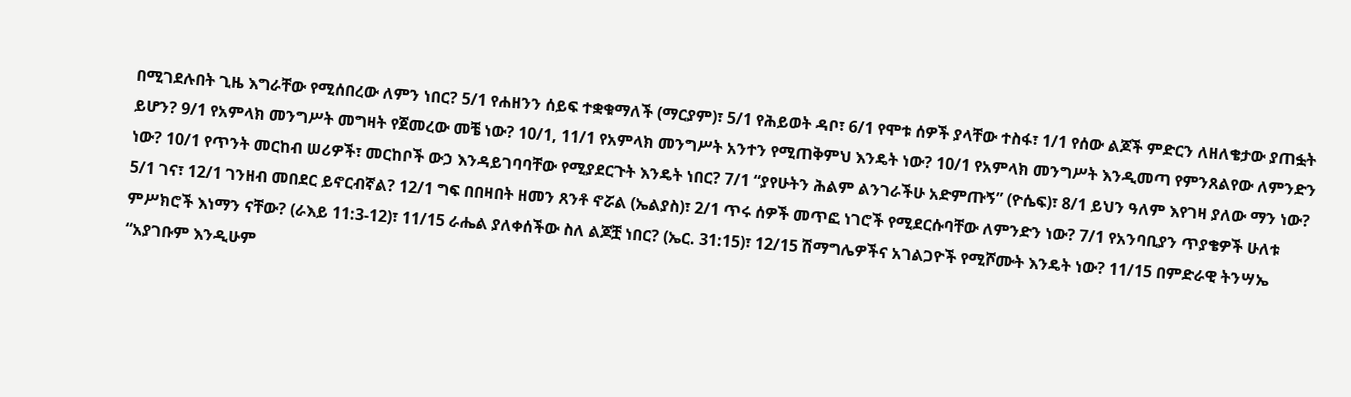በሚገደሉበት ጊዜ እግራቸው የሚሰበረው ለምን ነበር? 5/1 የሐዘንን ሰይፍ ተቋቁማለች (ማርያም)፣ 5/1 የሕይወት ዳቦ፣ 6/1 የሞቱ ሰዎች ያላቸው ተስፋ፣ 1/1 የሰው ልጆች ምድርን ለዘለቄታው ያጠፏት ይሆን? 9/1 የአምላክ መንግሥት መግዛት የጀመረው መቼ ነው? 10/1, 11/1 የአምላክ መንግሥት አንተን የሚጠቅምህ እንዴት ነው? 10/1 የአምላክ መንግሥት እንዲመጣ የምንጸልየው ለምንድን ነው? 10/1 የጥንት መርከብ ሠሪዎች፣ መርከቦች ውኃ እንዳይገባባቸው የሚያደርጉት እንዴት ነበር? 7/1 “ያየሁትን ሕልም ልንገራችሁ አድምጡኝ” (ዮሴፍ)፣ 8/1 ይህን ዓለም እየገዛ ያለው ማን ነው? 5/1 ገና፣ 12/1 ገንዘብ መበደር ይኖርብኛል? 12/1 ግፍ በበዛበት ዘመን ጸንቶ ኖሯል (ኤልያስ)፣ 2/1 ጥሩ ሰዎች መጥፎ ነገሮች የሚደርሱባቸው ለምንድን ነው? 7/1 የአንባቢያን ጥያቄዎች ሁለቱ ምሥክሮች እነማን ናቸው? (ራእይ 11:3-12)፣ 11/15 ራሔል ያለቀሰችው ስለ ልጆቿ ነበር? (ኤር. 31:15)፣ 12/15 ሽማግሌዎችና አገልጋዮች የሚሾሙት እንዴት ነው? 11/15 በምድራዊ ትንሣኤ “አያገቡም እንዲሁም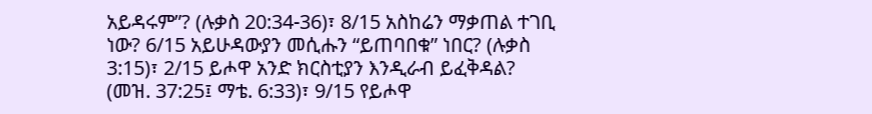አይዳሩም”? (ሉቃስ 20:34-36)፣ 8/15 አስከሬን ማቃጠል ተገቢ ነው? 6/15 አይሁዳውያን መሲሑን “ይጠባበቁ” ነበር? (ሉቃስ 3:15)፣ 2/15 ይሖዋ አንድ ክርስቲያን እንዲራብ ይፈቅዳል? (መዝ. 37:25፤ ማቴ. 6:33)፣ 9/15 የይሖዋ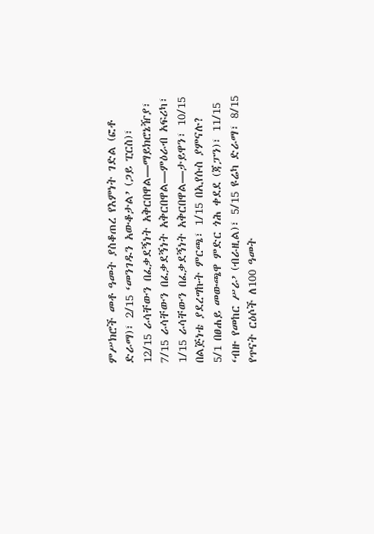ምሥክሮች መቶ ዓመት ያስቆጠረ የእምነት ገድል (ፎቶ ድራማ)፣ 2/15 ‘መንገዱን አውቆታል’ (ጋይ ፒርስ)፣ 12/15 ራሳቸውን በፈቃደኝነት አቅርበዋል—ማይክሮኔዥያ፣ 7/15 ራሳቸውን በፈቃደኝነት አቅርበዋል—ምዕራብ አፍሪካ፣ 1/15 ራሳቸውን በፈቃደኝነት አቅርበዋል—ታይዋን፣ 10/15 በልጅነቴ ያደረግኩት ምርጫ፣ 1/15 በኢየሱስ ያምናሉ? 5/1 በፀሐይ መውጫዋ ምድር ጎሕ ቀደደ (ጃፓን)፣ 11/15 ‘ብዙ የመከር ሥራ’ (ብራዚል)፣ 5/15 ዩሬካ ድራማ፣ 8/15 የጥናት ርዕሶች ለ100 ዓመት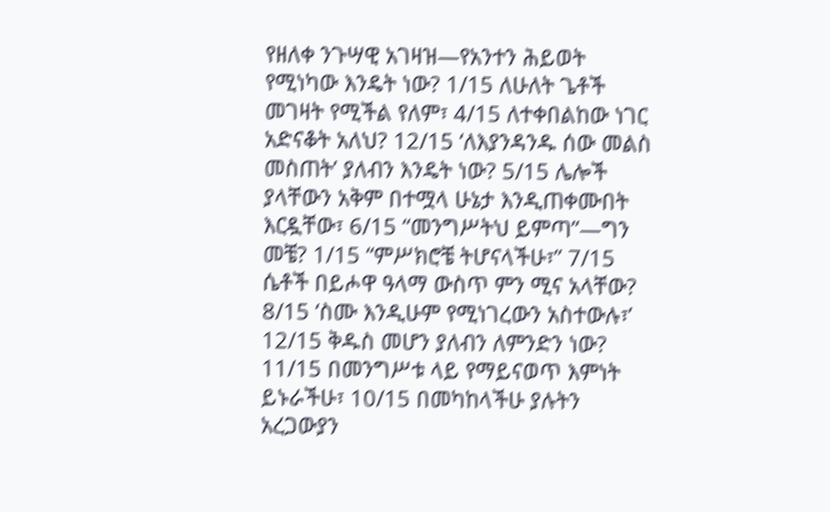የዘለቀ ንጉሣዊ አገዛዝ—የአንተን ሕይወት የሚነካው እንዴት ነው? 1/15 ለሁለት ጌቶች መገዛት የሚችል የለም፣ 4/15 ለተቀበልከው ነገር አድናቆት አለህ? 12/15 ‘ለእያንዳንዱ ሰው መልስ መስጠት’ ያለብን እንዴት ነው? 5/15 ሌሎች ያላቸውን አቅም በተሟላ ሁኔታ እንዲጠቀሙበት እርዷቸው፣ 6/15 “መንግሥትህ ይምጣ”—ግን መቼ? 1/15 “ምሥክሮቼ ትሆናላችሁ፣” 7/15 ሴቶች በይሖዋ ዓላማ ውስጥ ምን ሚና አላቸው? 8/15 ‘ስሙ እንዲሁም የሚነገረውን አስተውሉ፣’ 12/15 ቅዱስ መሆን ያለብን ለምንድን ነው? 11/15 በመንግሥቱ ላይ የማይናወጥ እምነት ይኑራችሁ፣ 10/15 በመካከላችሁ ያሉትን አረጋውያን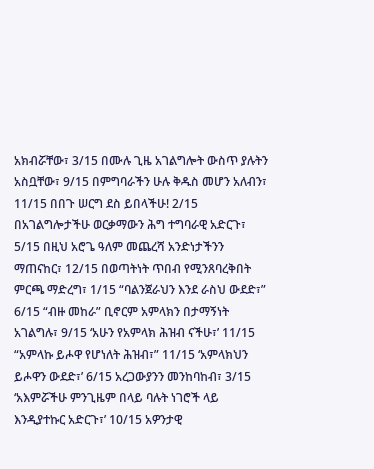አክብሯቸው፣ 3/15 በሙሉ ጊዜ አገልግሎት ውስጥ ያሉትን አስቧቸው፣ 9/15 በምግባራችን ሁሉ ቅዱስ መሆን አለብን፣ 11/15 በበጉ ሠርግ ደስ ይበላችሁ! 2/15 በአገልግሎታችሁ ወርቃማውን ሕግ ተግባራዊ አድርጉ፣ 5/15 በዚህ አሮጌ ዓለም መጨረሻ አንድነታችንን ማጠናከር፣ 12/15 በወጣትነት ጥበብ የሚንጸባረቅበት ምርጫ ማድረግ፣ 1/15 “ባልንጀራህን እንደ ራስህ ውደድ፣” 6/15 “ብዙ መከራ” ቢኖርም አምላክን በታማኝነት አገልግሉ፣ 9/15 ‘አሁን የአምላክ ሕዝብ ናችሁ፣’ 11/15 “አምላኩ ይሖዋ የሆነለት ሕዝብ፣” 11/15 ‘አምላክህን ይሖዋን ውደድ፣’ 6/15 አረጋውያንን መንከባከብ፣ 3/15 ‘አእምሯችሁ ምንጊዜም በላይ ባሉት ነገሮች ላይ እንዲያተኩር አድርጉ፣’ 10/15 አዎንታዊ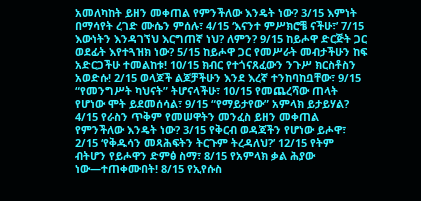አመለካከት ይዘን መቀጠል የምንችለው እንዴት ነው? 3/15 እምነት በማሳየት ረገድ ሙሴን ምሰሉ፣ 4/15 ‘እናንተ ምሥክሮቼ ናችሁ፣’ 7/15 እውነትን እንዳገኘህ እርግጠኛ ነህ? ለምን? 9/15 ከይሖዋ ድርጅት ጋር ወደፊት እየተጓዝክ ነው? 5/15 ከይሖዋ ጋር የመሥራት መብታችሁን ከፍ አድርጋችሁ ተመልከቱ! 10/15 ክብር የተጎናጸፈውን ንጉሥ ክርስቶስን አወድሱ! 2/15 ወላጆች ልጆቻችሁን እንደ እረኛ ተንከባከቧቸው፣ 9/15 “የመንግሥት ካህናት” ትሆናላችሁ፣ 10/15 የመጨረሻው ጠላት የሆነው ሞት ይደመሰሳል፣ 9/15 “የማይታየው” አምላክ ይታይሃል? 4/15 የራስን ጥቅም የመሠዋትን መንፈስ ይዘን መቀጠል የምንችለው እንዴት ነው? 3/15 የቅርብ ወዳጃችን የሆነው ይሖዋ፣ 2/15 ‘የቅዱሳን መጻሕፍትን ትርጉም ትረዳለህ?’ 12/15 የትም ብትሆን የይሖዋን ድምፅ ስማ፣ 8/15 የአምላክ ቃል ሕያው ነው—ተጠቀሙበት! 8/15 የኢየሱስ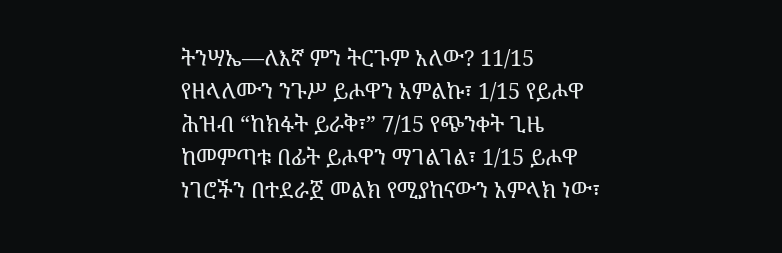ትንሣኤ—ለእኛ ምን ትርጉም አለው? 11/15 የዘላለሙን ንጉሥ ይሖዋን አምልኩ፣ 1/15 የይሖዋ ሕዝብ “ከክፋት ይራቅ፣” 7/15 የጭንቀት ጊዜ ከመምጣቱ በፊት ይሖዋን ማገልገል፣ 1/15 ይሖዋ ነገሮችን በተደራጀ መልክ የሚያከናውን አምላክ ነው፣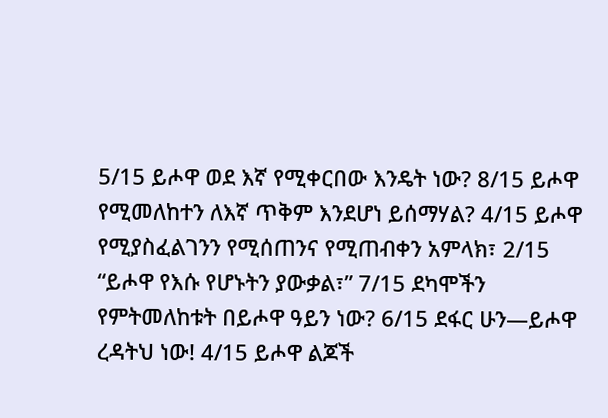5/15 ይሖዋ ወደ እኛ የሚቀርበው እንዴት ነው? 8/15 ይሖዋ የሚመለከተን ለእኛ ጥቅም እንደሆነ ይሰማሃል? 4/15 ይሖዋ የሚያስፈልገንን የሚሰጠንና የሚጠብቀን አምላክ፣ 2/15 “ይሖዋ የእሱ የሆኑትን ያውቃል፣” 7/15 ደካሞችን የምትመለከቱት በይሖዋ ዓይን ነው? 6/15 ደፋር ሁን—ይሖዋ ረዳትህ ነው! 4/15 ይሖዋ ልጆች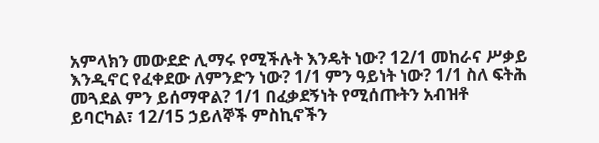አምላክን መውደድ ሊማሩ የሚችሉት እንዴት ነው? 12/1 መከራና ሥቃይ እንዲኖር የፈቀደው ለምንድን ነው? 1/1 ምን ዓይነት ነው? 1/1 ስለ ፍትሕ መጓደል ምን ይሰማዋል? 1/1 በፈቃደኝነት የሚሰጡትን አብዝቶ ይባርካል፣ 12/15 ኃይለኞች ምስኪኖችን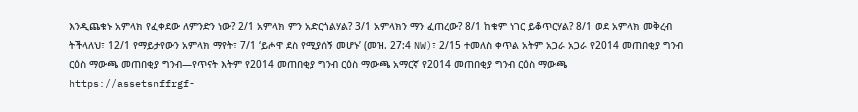እንዲጨቁኑ አምላክ የፈቀደው ለምንድን ነው? 2/1 አምላክ ምን አድርጎልሃል? 3/1 አምላክን ማን ፈጠረው? 8/1 ከቁም ነገር ይቆጥርሃል? 8/1 ወደ አምላክ መቅረብ ትችላለህ፣ 12/1 የማይታየውን አምላክ ማየት፣ 7/1 ‘ይሖዋ ደስ የሚያሰኝ መሆኑ’ (መዝ. 27:4 NW)፣ 2/15 ተመለስ ቀጥል አትም አጋራ አጋራ የ2014 መጠበቂያ ግንብ ርዕስ ማውጫ መጠበቂያ ግንብ—የጥናት እትም የ2014 መጠበቂያ ግንብ ርዕስ ማውጫ አማርኛ የ2014 መጠበቂያ ግንብ ርዕስ ማውጫ https://assetsnffrgf-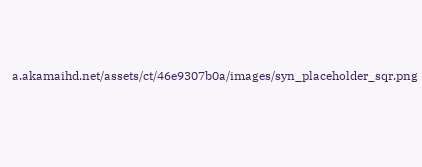a.akamaihd.net/assets/ct/46e9307b0a/images/syn_placeholder_sqr.png